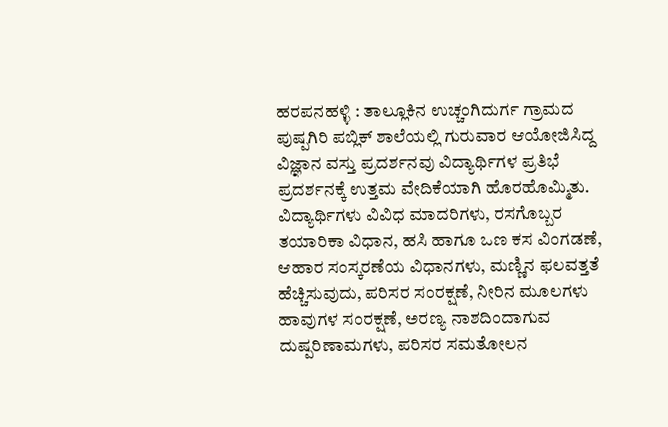ಹರಪನಹಳ್ಳಿ : ತಾಲ್ಲೂಕಿನ ಉಚ್ಚಂಗಿದುರ್ಗ ಗ್ರಾಮದ ಪುಷ್ಪಗಿರಿ ಪಬ್ಲಿಕ್ ಶಾಲೆಯಲ್ಲಿ ಗುರುವಾರ ಆಯೋಜಿಸಿದ್ದ ವಿಜ್ಞಾನ ವಸ್ತು ಪ್ರದರ್ಶನವು ವಿದ್ಯಾರ್ಥಿಗಳ ಪ್ರತಿಭೆ ಪ್ರದರ್ಶನಕ್ಕೆ ಉತ್ತಮ ವೇದಿಕೆಯಾಗಿ ಹೊರಹೊಮ್ಮಿತು.
ವಿದ್ಯಾರ್ಥಿಗಳು ವಿವಿಧ ಮಾದರಿಗಳು, ರಸಗೊಬ್ಬರ ತಯಾರಿಕಾ ವಿಧಾನ, ಹಸಿ ಹಾಗೂ ಒಣ ಕಸ ವಿಂಗಡಣೆ, ಆಹಾರ ಸಂಸ್ಕರಣೆಯ ವಿಧಾನಗಳು, ಮಣ್ಣಿನ ಫಲವತ್ತತೆ ಹೆಚ್ಚಿಸುವುದು, ಪರಿಸರ ಸಂರಕ್ಷಣೆ, ನೀರಿನ ಮೂಲಗಳು ಹಾವುಗಳ ಸಂರಕ್ಷಣೆ, ಅರಣ್ಯ ನಾಶದಿಂದಾಗುವ ದುಷ್ಪರಿಣಾಮಗಳು, ಪರಿಸರ ಸಮತೋಲನ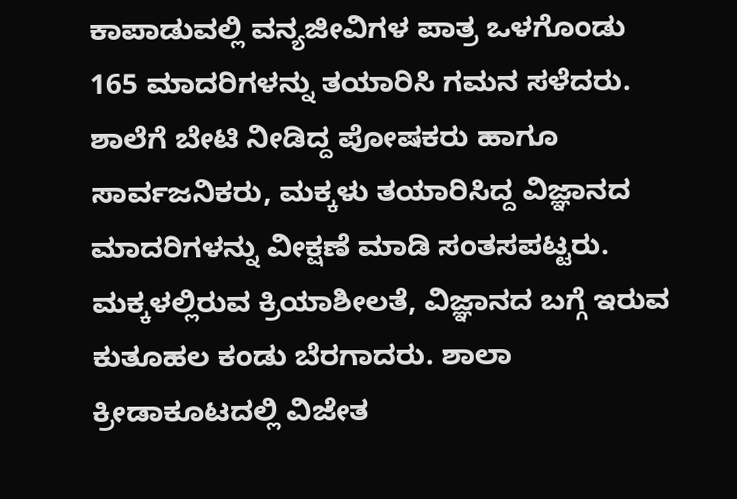ಕಾಪಾಡುವಲ್ಲಿ ವನ್ಯಜೀವಿಗಳ ಪಾತ್ರ ಒಳಗೊಂಡು 165 ಮಾದರಿಗಳನ್ನು ತಯಾರಿಸಿ ಗಮನ ಸಳೆದರು.
ಶಾಲೆಗೆ ಬೇಟಿ ನೀಡಿದ್ದ ಪೋಷಕರು ಹಾಗೂ ಸಾರ್ವಜನಿಕರು, ಮಕ್ಕಳು ತಯಾರಿಸಿದ್ದ ವಿಜ್ಞಾನದ ಮಾದರಿಗಳನ್ನು ವೀಕ್ಷಣೆ ಮಾಡಿ ಸಂತಸಪಟ್ಟರು. ಮಕ್ಕಳಲ್ಲಿರುವ ಕ್ರಿಯಾಶೀಲತೆ, ವಿಜ್ಞಾನದ ಬಗ್ಗೆ ಇರುವ ಕುತೂಹಲ ಕಂಡು ಬೆರಗಾದರು. ಶಾಲಾ ಕ್ರೀಡಾಕೂಟದಲ್ಲಿ ವಿಜೇತ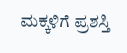ಮಕ್ಕಳಿಗೆ ಪ್ರಶಸ್ತಿ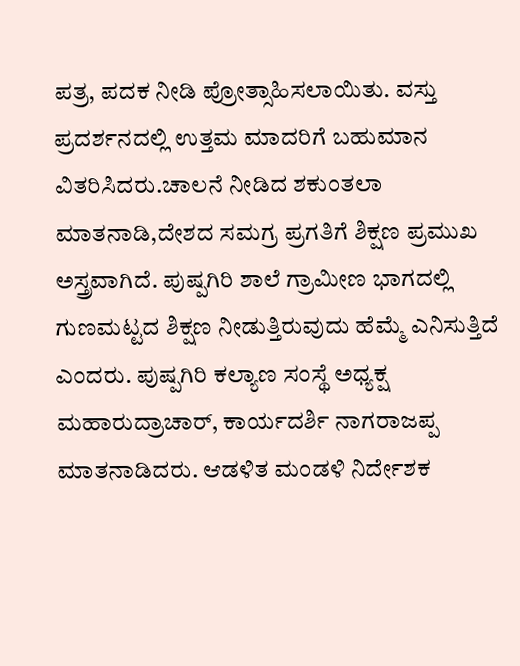ಪತ್ರ, ಪದಕ ನೀಡಿ ಪ್ರೋತ್ಸಾಹಿಸಲಾಯಿತು. ವಸ್ತು ಪ್ರದರ್ಶನದಲ್ಲಿ ಉತ್ತಮ ಮಾದರಿಗೆ ಬಹುಮಾನ ವಿತರಿಸಿದರು.ಚಾಲನೆ ನೀಡಿದ ಶಕುಂತಲಾ ಮಾತನಾಡಿ,ದೇಶದ ಸಮಗ್ರ ಪ್ರಗತಿಗೆ ಶಿಕ್ಷಣ ಪ್ರಮುಖ ಅಸ್ತ್ರವಾಗಿದೆ. ಪುಷ್ಪಗಿರಿ ಶಾಲೆ ಗ್ರಾಮೀಣ ಭಾಗದಲ್ಲಿ ಗುಣಮಟ್ಟದ ಶಿಕ್ಷಣ ನೀಡುತ್ತಿರುವುದು ಹೆಮ್ಮೆ ಎನಿಸುತ್ತಿದೆ ಎಂದರು. ಪುಷ್ಪಗಿರಿ ಕಲ್ಯಾಣ ಸಂಸ್ಥೆ ಅಧ್ಯಕ್ಷ ಮಹಾರುದ್ರಾಚಾರ್, ಕಾರ್ಯದರ್ಶಿ ನಾಗರಾಜಪ್ಪ ಮಾತನಾಡಿದರು. ಆಡಳಿತ ಮಂಡಳಿ ನಿರ್ದೇಶಕ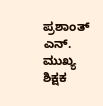ಪ್ರಶಾಂತ್ ಎನ್. ಮುಖ್ಯ ಶಿಕ್ಷಕ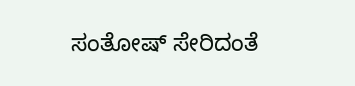ಸಂತೋಷ್ ಸೇರಿದಂತೆ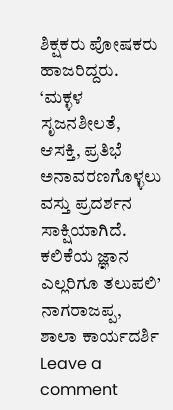ಶಿಕ್ಷಕರು ಪೋಷಕರು ಹಾಜರಿದ್ದರು.
‘ಮಕ್ಳಳ ಸೃಜನಶೀಲತೆ, ಆಸಕ್ತಿ, ಪ್ರತಿಭೆ ಅನಾವರಣಗೊಳ್ಳಲು ವಸ್ತು ಪ್ರದರ್ಶನ ಸಾಕ್ಷಿಯಾಗಿದೆ. ಕಲಿಕೆಯ ಜ್ಞಾನ ಎಲ್ಲರಿಗೂ ತಲುಪಲಿ’
ನಾಗರಾಜಪ್ಪ, ಶಾಲಾ ಕಾರ್ಯದರ್ಶಿ
Leave a comment